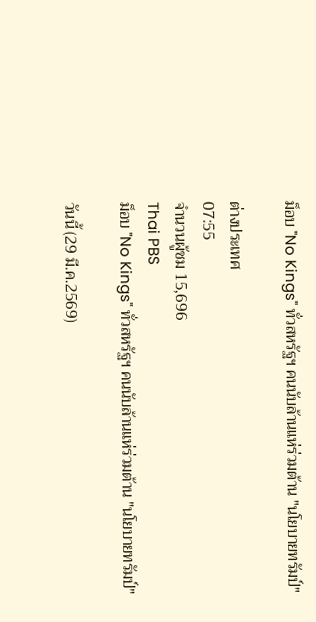ม็อบ "No Kings" ทั่วสหรัฐฯ คนนับล้านแห่ร่วมต้าน "นโยบายทรัมป์"

ต่างประเทศ
07:55
จำนวนผู้ชม 15,696
Thai PBS
ม็อบ "No Kings" ทั่วสหรัฐฯ คนนับล้านแห่ร่วมต้าน "นโยบายทรัมป์"

วันนี้ (29 มี.ค.2569)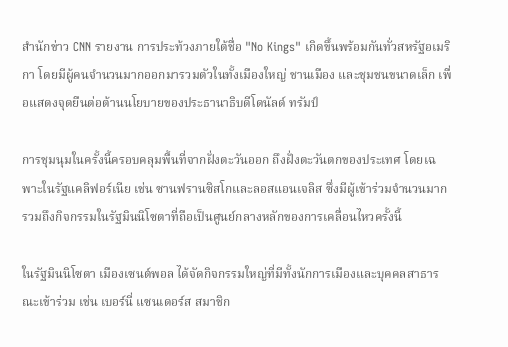สำนักข่าว CNN รายงาน การประท้วงภายใต้ชื่อ "No Kings" เกิดขึ้นพร้อมกันทั่วสหรัฐอเมริกา โดยมีผู้คนจำนวนมากออกมารวมตัวในทั้งเมืองใหญ่ ชานเมือง และชุมชนขนาดเล็ก เพื่อแสดงจุดยืนต่อต้านนโยบายของประธานาธิบดีโดนัลด์ ทรัมป์

การชุมนุมในครั้งนี้ครอบคลุมพื้นที่จากฝั่งตะวันออก ถึงฝั่งตะวันตกของประเทศ โดยเฉพาะในรัฐแคลิฟอร์เนีย เช่น ซานฟรานซิสโกและลอสแอนเจลิส ซึ่งมีผู้เข้าร่วมจำนวนมาก รวมถึงกิจกรรมในรัฐมินนิโซตาที่ถือเป็นศูนย์กลางหลักของการเคลื่อนไหวครั้งนี้

ในรัฐมินนิโซตา เมืองเซนต์พอล ได้จัดกิจกรรมใหญ่ที่มีทั้งนักการเมืองและบุคคลสาธารณะเข้าร่วม เช่น เบอร์นี่ แซนเดอร์ส สมาชิก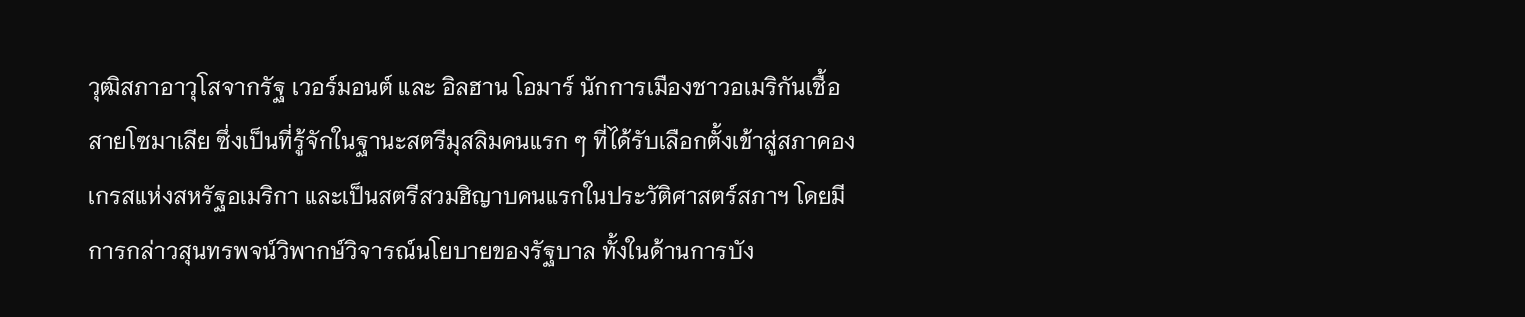วุฒิสภาอาวุโสจากรัฐ เวอร์มอนต์ และ อิลฮาน โอมาร์ นักการเมืองชาวอเมริกันเชื้อสายโซมาเลีย ซึ่งเป็นที่รู้จักในฐานะสตรีมุสลิมคนแรก ๆ ที่ได้รับเลือกตั้งเข้าสู่สภาคองเกรสแห่งสหรัฐอเมริกา และเป็นสตรีสวมฮิญาบคนแรกในประวัติศาสตร์สภาฯ โดยมีการกล่าวสุนทรพจน์วิพากษ์วิจารณ์นโยบายของรัฐบาล ทั้งในด้านการบัง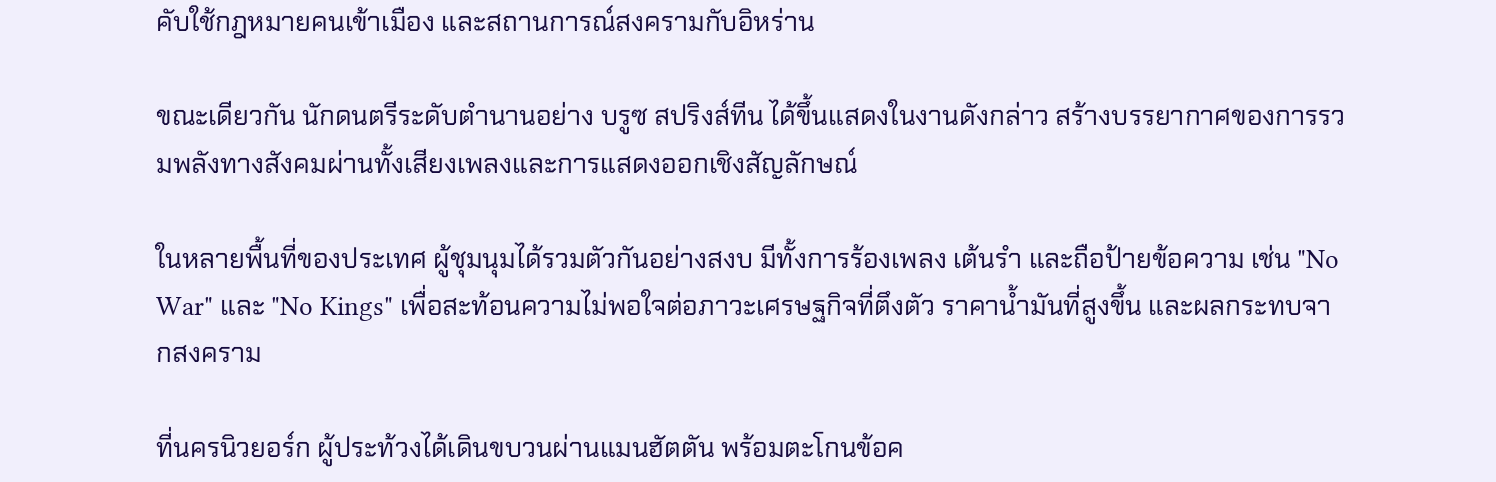คับใช้กฎหมายคนเข้าเมือง และสถานการณ์สงครามกับอิหร่าน

ขณะเดียวกัน นักดนตรีระดับตำนานอย่าง บรูซ สปริงส์ทีน ได้ขึ้นแสดงในงานดังกล่าว สร้างบรรยากาศของการรวมพลังทางสังคมผ่านทั้งเสียงเพลงและการแสดงออกเชิงสัญลักษณ์

ในหลายพื้นที่ของประเทศ ผู้ชุมนุมได้รวมตัวกันอย่างสงบ มีทั้งการร้องเพลง เต้นรำ และถือป้ายข้อความ เช่น "No War" และ "No Kings" เพื่อสะท้อนความไม่พอใจต่อภาวะเศรษฐกิจที่ตึงตัว ราคาน้ำมันที่สูงขึ้น และผลกระทบจากสงคราม

ที่นครนิวยอร์ก ผู้ประท้วงได้เดินขบวนผ่านแมนฮัตตัน พร้อมตะโกนข้อค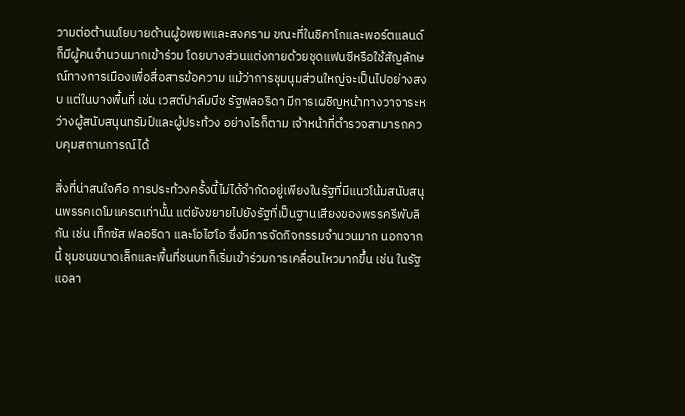วามต่อต้านนโยบายด้านผู้อพยพและสงคราม ขณะที่ในชิคาโกและพอร์ตแลนด์ก็มีผู้คนจำนวนมากเข้าร่วม โดยบางส่วนแต่งกายด้วยชุดแฟนซีหรือใช้สัญลักษณ์ทางการเมืองเพื่อสื่อสารข้อความ แม้ว่าการชุมนุมส่วนใหญ่จะเป็นไปอย่างสงบ แต่ในบางพื้นที่ เช่น เวสต์ปาล์มบีช รัฐฟลอริดา มีการเผชิญหน้าทางวาจาระหว่างผู้สนับสนุนทรัมป์และผู้ประท้วง อย่างไรก็ตาม เจ้าหน้าที่ตำรวจสามารถควบคุมสถานการณ์ได้

สิ่งที่น่าสนใจคือ การประท้วงครั้งนี้ไม่ได้จำกัดอยู่เพียงในรัฐที่มีแนวโน้มสนับสนุนพรรคเดโมแครตเท่านั้น แต่ยังขยายไปยังรัฐที่เป็นฐานเสียงของพรรครีพับลิกัน เช่น เท็กซัส ฟลอริดา และโอไฮโอ ซึ่งมีการจัดกิจกรรมจำนวนมาก นอกจากนี้ ชุมชนขนาดเล็กและพื้นที่ชนบทก็เริ่มเข้าร่วมการเคลื่อนไหวมากขึ้น เช่น ในรัฐแอลา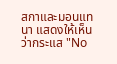สกาและมอนแทนา แสดงให้เห็นว่ากระแส "No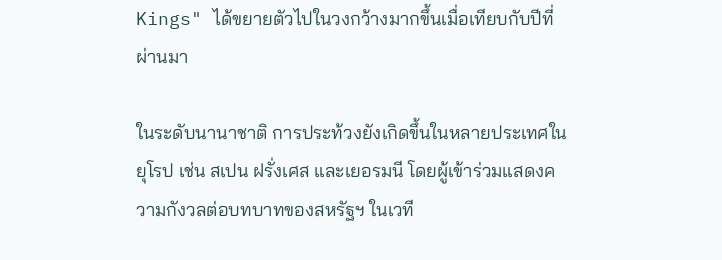Kings" ได้ขยายตัวไปในวงกว้างมากขึ้นเมื่อเทียบกับปีที่ผ่านมา

ในระดับนานาชาติ การประท้วงยังเกิดขึ้นในหลายประเทศในยุโรป เช่น สเปน ฝรั่งเศส และเยอรมนี โดยผู้เข้าร่วมแสดงความกังวลต่อบทบาทของสหรัฐฯ ในเวที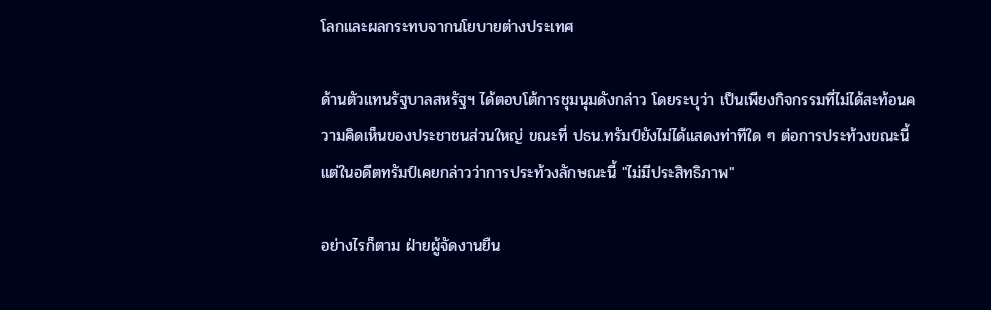โลกและผลกระทบจากนโยบายต่างประเทศ

ด้านตัวแทนรัฐบาลสหรัฐฯ ได้ตอบโต้การชุมนุมดังกล่าว โดยระบุว่า เป็นเพียงกิจกรรมที่ไม่ได้สะท้อนความคิดเห็นของประชาชนส่วนใหญ่ ขณะที่ ปธน.ทรัมป์ยังไม่ได้แสดงท่าทีใด ๆ ต่อการประท้วงขณะนี้ แต่ในอดีตทรัมป์เคยกล่าวว่าการประท้วงลักษณะนี้ "ไม่มีประสิทธิภาพ"

อย่างไรก็ตาม ฝ่ายผู้จัดงานยืน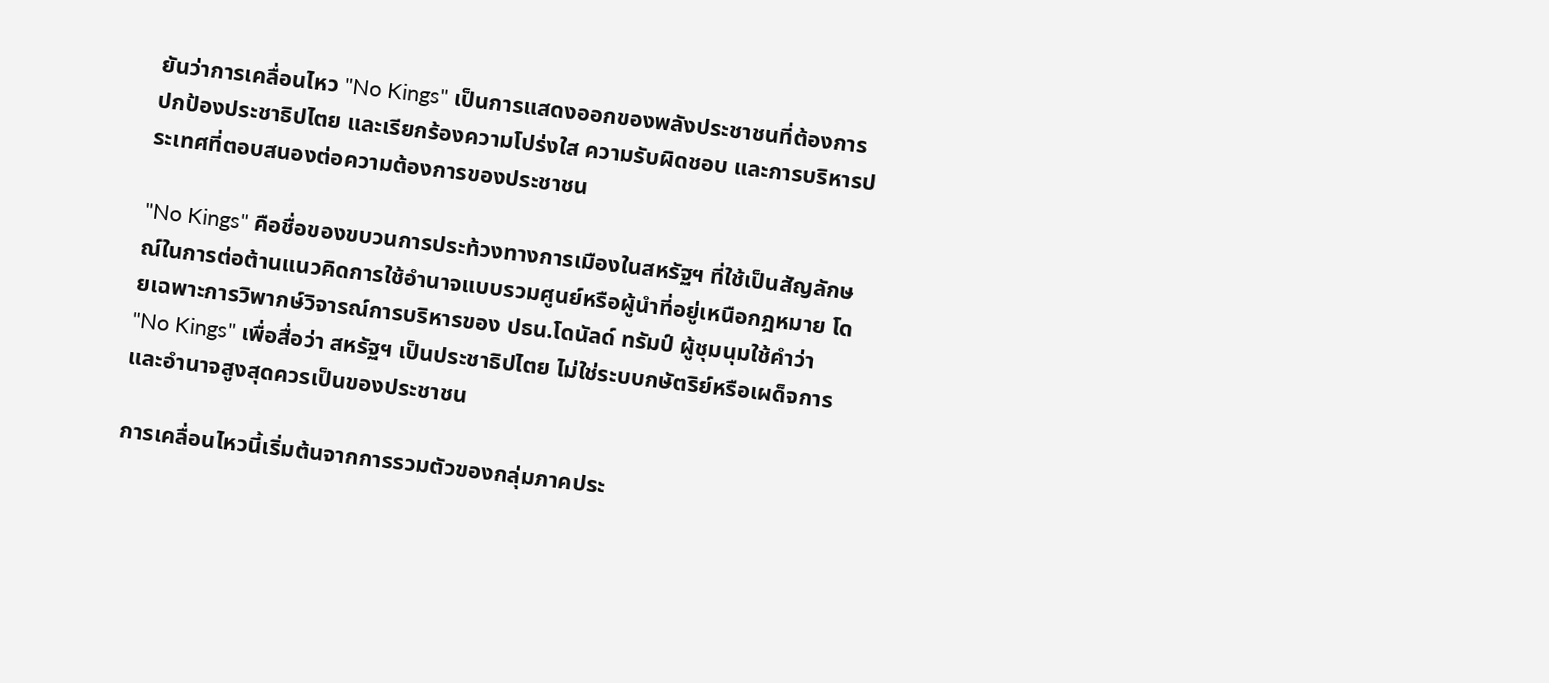ยันว่าการเคลื่อนไหว "No Kings" เป็นการแสดงออกของพลังประชาชนที่ต้องการปกป้องประชาธิปไตย และเรียกร้องความโปร่งใส ความรับผิดชอบ และการบริหารประเทศที่ตอบสนองต่อความต้องการของประชาชน

"No Kings" คือชื่อของขบวนการประท้วงทางการเมืองในสหรัฐฯ ที่ใช้เป็นสัญลักษณ์ในการต่อต้านแนวคิดการใช้อำนาจแบบรวมศูนย์หรือผู้นำที่อยู่เหนือกฎหมาย โดยเฉพาะการวิพากษ์วิจารณ์การบริหารของ ปธน.โดนัลด์ ทรัมป์ ผู้ชุมนุมใช้คำว่า "No Kings" เพื่อสื่อว่า สหรัฐฯ เป็นประชาธิปไตย ไม่ใช่ระบบกษัตริย์หรือเผด็จการ และอำนาจสูงสุดควรเป็นของประชาชน

การเคลื่อนไหวนี้เริ่มต้นจากการรวมตัวของกลุ่มภาคประ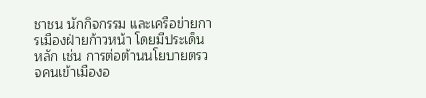ชาชน นักกิจกรรม และเครือข่ายการเมืองฝ่ายก้าวหน้า โดยมีประเด็นหลัก เช่น การต่อต้านนโยบายตรวจคนเข้าเมืองอ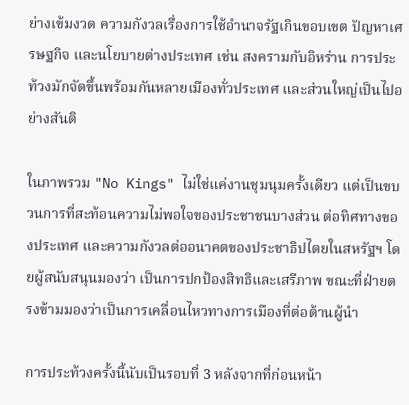ย่างเข้มงวด ความกังวลเรื่องการใช้อำนาจรัฐเกินขอบเขต ปัญหาเศรษฐกิจ และนโยบายต่างประเทศ เช่น สงครามกับอิหร่าน การประท้วงมักจัดขึ้นพร้อมกันหลายเมืองทั่วประเทศ และส่วนใหญ่เป็นไปอย่างสันติ

ในภาพรวม "No Kings" ไม่ใช่แค่งานชุมนุมครั้งเดียว แต่เป็นขบวนการที่สะท้อนความไม่พอใจของประชาชนบางส่วน ต่อทิศทางของประเทศ และความกังวลต่ออนาคตของประชาธิปไตยในสหรัฐฯ โดยผู้สนับสนุนมองว่า เป็นการปกป้องสิทธิและเสรีภาพ ขณะที่ฝ่ายตรงข้ามมองว่าเป็นการเคลื่อนไหวทางการเมืองที่ต่อต้านผู้นำ

การประท้วงครั้งนี้นับเป็นรอบที่ 3 หลังจากที่ก่อนหน้า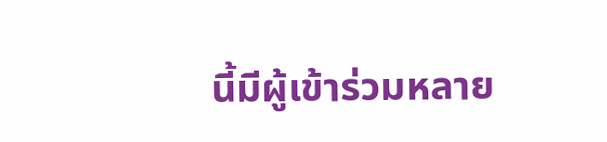นี้มีผู้เข้าร่วมหลาย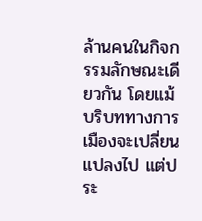ล้านคนในกิจกรรมลักษณะเดียวกัน โดยแม้บริบททางการเมืองจะเปลี่ยนแปลงไป แต่ประ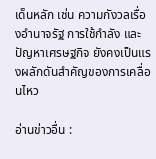เด็นหลัก เช่น ความกังวลเรื่องอำนาจรัฐ การใช้กำลัง และปัญหาเศรษฐกิจ ยังคงเป็นแรงผลักดันสำคัญของการเคลื่อนไหว

อ่านข่าวอื่น :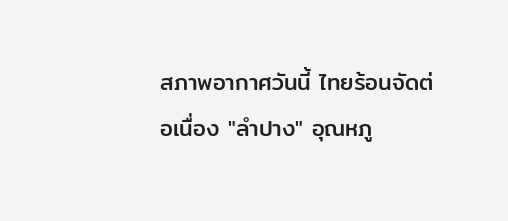สภาพอากาศวันนี้ ไทยร้อนจัดต่อเนื่อง "ลำปาง" อุณหภู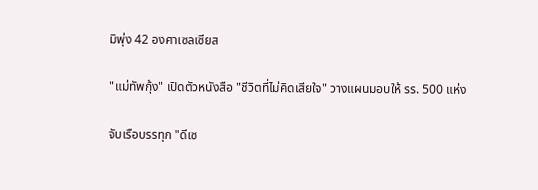มิพุ่ง 42 องศาเซลเซียส

"แม่ทัพกุ้ง" เปิดตัวหนังสือ "ชีวิตที่ไม่คิดเสียใจ" วางแผนมอบให้ รร. 500 แห่ง

จับเรือบรรทุก "ดีเซ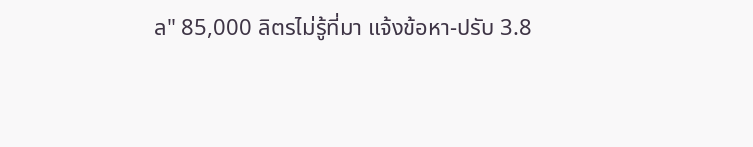ล" 85,000 ลิตรไม่รู้ที่มา แจ้งข้อหา-ปรับ 3.8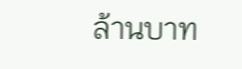ล้านบาท